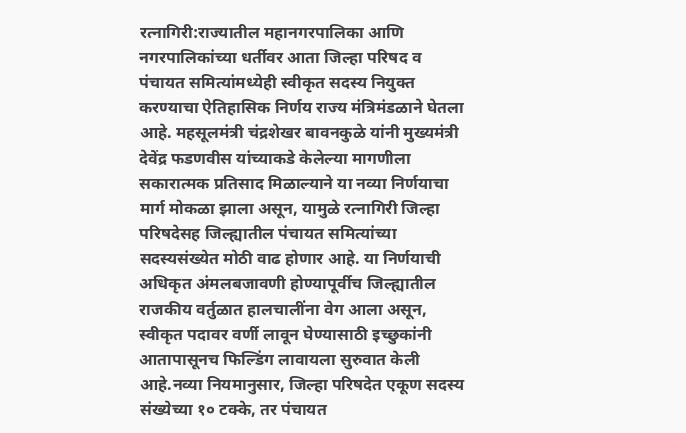रत्नागिरी:राज्यातील महानगरपालिका आणि नगरपालिकांच्या धर्तीवर आता जिल्हा परिषद व पंचायत समित्यांमध्येही स्वीकृत सदस्य नियुक्त करण्याचा ऐतिहासिक निर्णय राज्य मंत्रिमंडळाने घेतला आहे. महसूलमंत्री चंद्रशेखर बावनकुळे यांनी मुख्यमंत्री देवेंद्र फडणवीस यांच्याकडे केलेल्या मागणीला सकारात्मक प्रतिसाद मिळाल्याने या नव्या निर्णयाचा मार्ग मोकळा झाला असून, यामुळे रत्नागिरी जिल्हा परिषदेसह जिल्ह्यातील पंचायत समित्यांच्या सदस्यसंख्येत मोठी वाढ होणार आहे. या निर्णयाची अधिकृत अंमलबजावणी होण्यापूर्वीच जिल्ह्यातील राजकीय वर्तुळात हालचालींना वेग आला असून, स्वीकृत पदावर वर्णी लावून घेण्यासाठी इच्छुकांनी आतापासूनच फिल्डिंग लावायला सुरुवात केली आहे.नव्या नियमानुसार, जिल्हा परिषदेत एकूण सदस्य संख्येच्या १० टक्के, तर पंचायत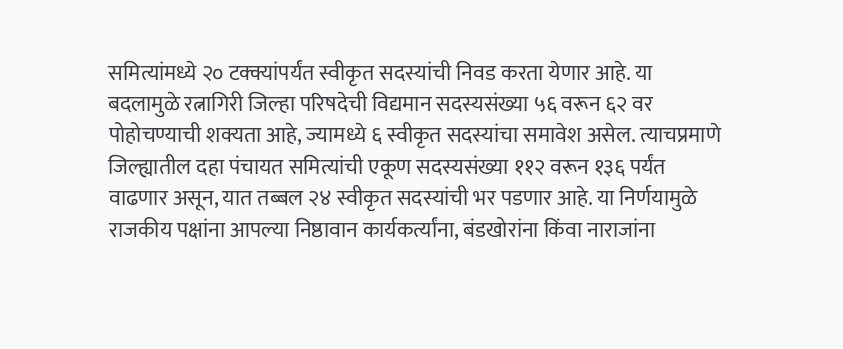समित्यांमध्ये २० टक्क्यांपर्यंत स्वीकृत सदस्यांची निवड करता येणार आहे. या बदलामुळे रत्नागिरी जिल्हा परिषदेची विद्यमान सदस्यसंख्या ५६ वरून ६२ वर पोहोचण्याची शक्यता आहे, ज्यामध्ये ६ स्वीकृत सदस्यांचा समावेश असेल. त्याचप्रमाणे जिल्ह्यातील दहा पंचायत समित्यांची एकूण सदस्यसंख्या ११२ वरून १३६ पर्यंत वाढणार असून, यात तब्बल २४ स्वीकृत सदस्यांची भर पडणार आहे. या निर्णयामुळे राजकीय पक्षांना आपल्या निष्ठावान कार्यकर्त्यांना, बंडखोरांना किंवा नाराजांना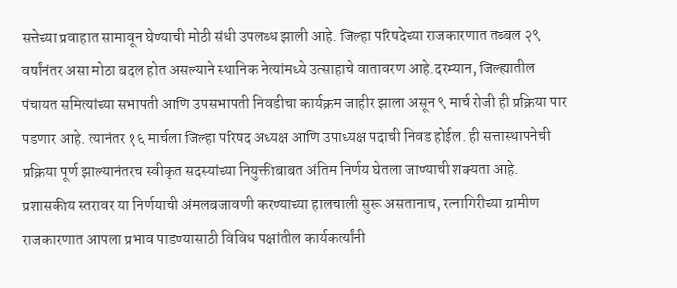सत्तेच्या प्रवाहात सामावून घेण्याची मोठी संधी उपलब्ध झाली आहे. जिल्हा परिषदेच्या राजकारणात तब्बल २९ वर्षांनंतर असा मोठा बदल होत असल्याने स्थानिक नेत्यांमध्ये उत्साहाचे वातावरण आहे.दरम्यान, जिल्ह्यातील पंचायत समित्यांच्या सभापती आणि उपसभापती निवडीचा कार्यक्रम जाहीर झाला असून ९ मार्च रोजी ही प्रक्रिया पार पडणार आहे. त्यानंतर १६ मार्चला जिल्हा परिषद अध्यक्ष आणि उपाध्यक्ष पदाची निवड होईल. ही सत्तास्थापनेची प्रक्रिया पूर्ण झाल्यानंतरच स्वीकृत सदस्यांच्या नियुक्तीबाबत अंतिम निर्णय घेतला जाण्याची शक्यता आहे. प्रशासकीय स्तरावर या निर्णयाची अंमलबजावणी करण्याच्या हालचाली सुरू असतानाच, रत्नागिरीच्या ग्रामीण राजकारणात आपला प्रभाव पाडण्यासाठी विविध पक्षांतील कार्यकर्त्यांनी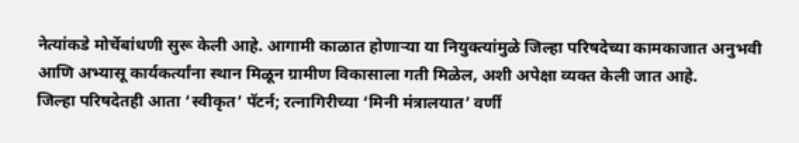नेत्यांकडे मोर्चेबांधणी सुरू केली आहे. आगामी काळात होणाऱ्या या नियुक्त्यांमुळे जिल्हा परिषदेच्या कामकाजात अनुभवी आणि अभ्यासू कार्यकर्त्यांना स्थान मिळून ग्रामीण विकासाला गती मिळेल, अशी अपेक्षा व्यक्त केली जात आहे.
जिल्हा परिषदेतही आता ‘स्वीकृत’ पॅटर्न; रत्नागिरीच्या ‘मिनी मंत्रालयात’ वर्णी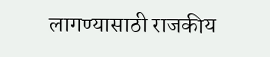लागण्यासाठी राजकीय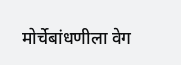मोर्चेबांधणीला वेग